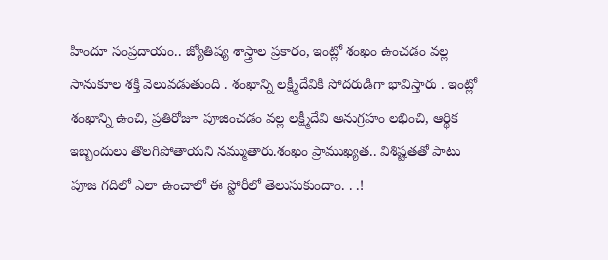హిందూ సంప్రదాయం.. జ్యోతిష్య శాస్త్రాల ప్రకారం, ఇంట్లో శంఖం ఉంచడం వల్ల సానుకూల శక్తి వెలువడుతుంది . శంఖాన్ని లక్ష్మీదేవికి సోదరుడిగా భావిస్తారు . ఇంట్లో శంఖాన్ని ఉంచి, ప్రతిరోజూ పూజించడం వల్ల లక్ష్మీదేవి అనుగ్రహం లభించి, ఆర్థిక ఇబ్బందులు తొలగిపోతాయని నమ్ముతారు.శంఖం ప్రాముఖ్యత.. విశిష్టతతో పాటు పూజ గదిలో ఎలా ఉంచాలో ఈ స్టోరీలో తెలుసుకుందాం. . .!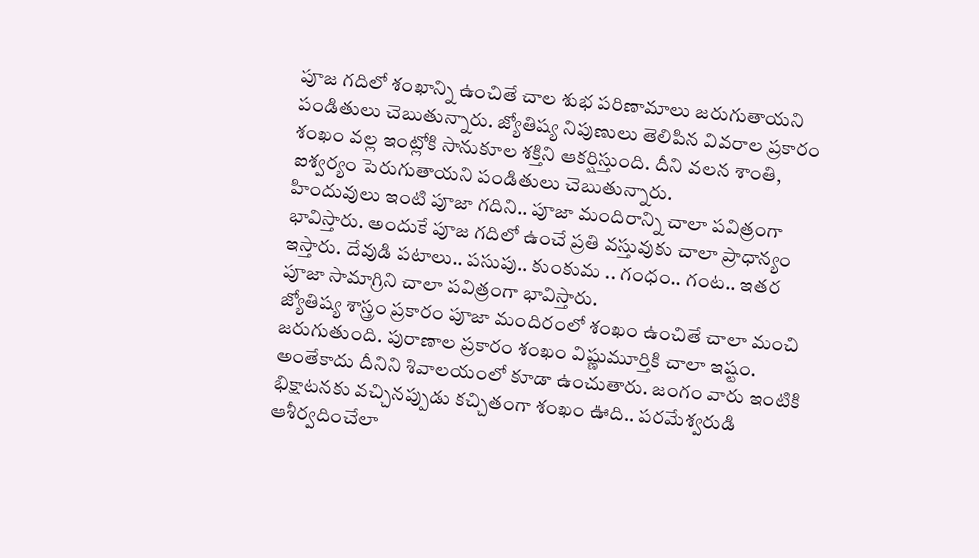పూజ గదిలో శంఖాన్ని ఉంచితే చాల శుభ పరిణామాలు జరుగుతాయని పండితులు చెబుతున్నారు. జ్యోతిష్య నిపుణులు తెలిపిన వివరాల ప్రకారం శంఖం వల్ల ఇంట్లోకి సానుకూల శక్తిని ఆకర్షిస్తుంది. దీని వలన శాంతి, ఐశ్వర్యం పెరుగుతాయని పండితులు చెబుతున్నారు.
హిందువులు ఇంటి పూజా గదిని.. పూజా మందిరాన్ని చాలా పవిత్రంగా భావిస్తారు. అందుకే పూజ గదిలో ఉంచే ప్రతి వస్తువుకు చాలా ప్రాధాన్యం ఇస్తారు. దేవుడి పటాలు.. పసుపు.. కుంకుమ .. గంధం.. గంట.. ఇతర పూజా సామాగ్రిని చాలా పవిత్రంగా భావిస్తారు.
జ్యోతిష్య శాస్త్రం ప్రకారం పూజా మందిరంలో శంఖం ఉంచితే చాలా మంచి జరుగుతుంది. పురాణాల ప్రకారం శంఖం విష్ణుమూర్తికి చాలా ఇష్టం. అంతేకాదు దీనిని శివాలయంలో కూడా ఉంచుతారు. జంగం వారు ఇంటికి భిక్షాటనకు వచ్చినప్పుడు కచ్చితంగా శంఖం ఊది.. పరమేశ్వరుడి ఆశీర్వదించేలా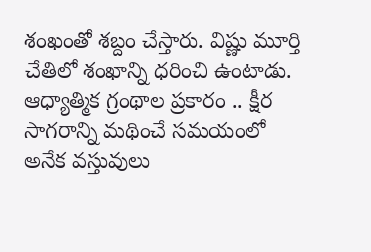శంఖంతో శబ్దం చేస్తారు. విష్ణు మూర్తి చేతిలో శంఖాన్ని ధరించి ఉంటాడు.
ఆధ్యాత్మిక గ్రంథాల ప్రకారం .. క్షీర సాగరాన్ని మథించే సమయంలో అనేక వస్తువులు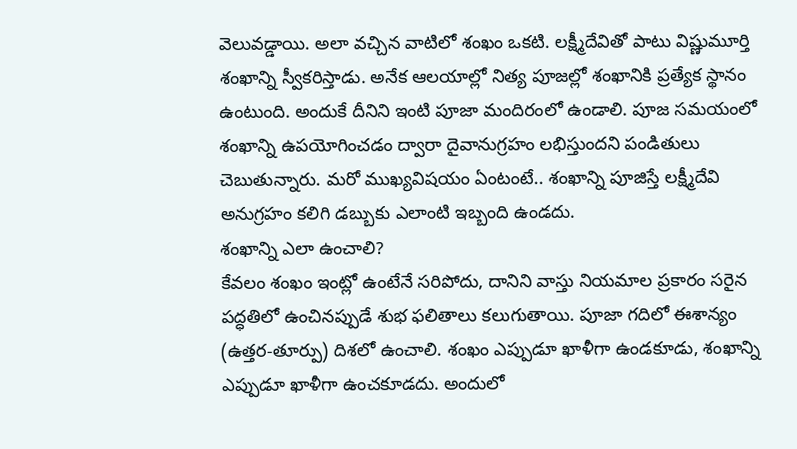వెలువడ్డాయి. అలా వచ్చిన వాటిలో శంఖం ఒకటి. లక్ష్మీదేవితో పాటు విష్ణుమూర్తి శంఖాన్ని స్వీకరిస్తాడు. అనేక ఆలయాల్లో నిత్య పూజల్లో శంఖానికి ప్రత్యేక స్థానం ఉంటుంది. అందుకే దీనిని ఇంటి పూజా మందిరంలో ఉండాలి. పూజ సమయంలో శంఖాన్ని ఉపయోగించడం ద్వారా దైవానుగ్రహం లభిస్తుందని పండితులు చెబుతున్నారు. మరో ముఖ్యవిషయం ఏంటంటే.. శంఖాన్ని పూజిస్తే లక్ష్మీదేవి అనుగ్రహం కలిగి డబ్బుకు ఎలాంటి ఇబ్బంది ఉండదు.
శంఖాన్ని ఎలా ఉంచాలి?
కేవలం శంఖం ఇంట్లో ఉంటేనే సరిపోదు, దానిని వాస్తు నియమాల ప్రకారం సరైన పద్ధతిలో ఉంచినప్పుడే శుభ ఫలితాలు కలుగుతాయి. పూజా గదిలో ఈశాన్యం (ఉత్తర-తూర్పు) దిశలో ఉంచాలి. శంఖం ఎప్పుడూ ఖాళీగా ఉండకూడు, శంఖాన్ని ఎప్పుడూ ఖాళీగా ఉంచకూడదు. అందులో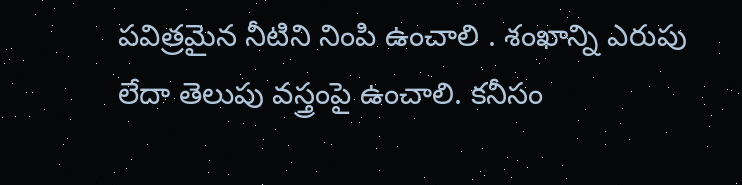పవిత్రమైన నీటిని నింపి ఉంచాలి . శంఖాన్ని ఎరుపు లేదా తెలుపు వస్త్రంపై ఉంచాలి. కనీసం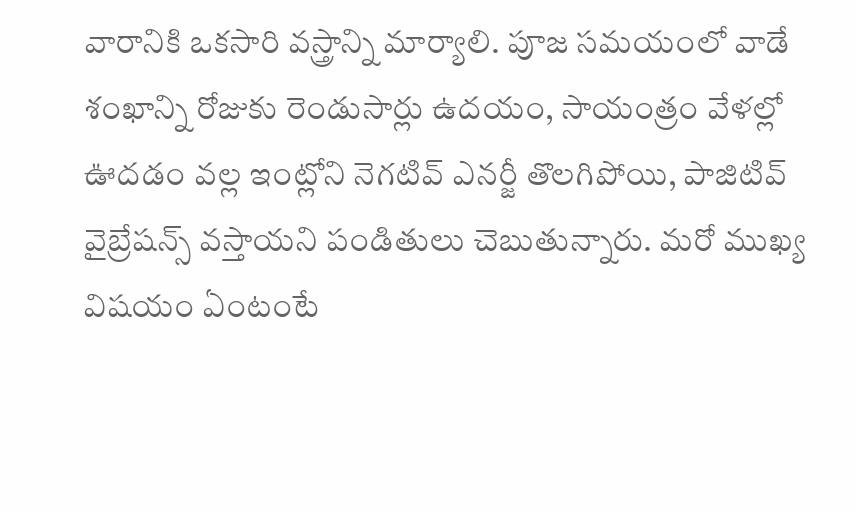వారానికి ఒకసారి వస్త్రాన్ని మార్యాలి. పూజ సమయంలో వాడే శంఖాన్ని రోజుకు రెండుసార్లు ఉదయం, సాయంత్రం వేళల్లో ఊదడం వల్ల ఇంట్లోని నెగటివ్ ఎనర్జీ తొలగిపోయి, పాజిటివ్ వైబ్రేషన్స్ వస్తాయని పండితులు చెబుతున్నారు. మరో ముఖ్య విషయం ఏంటంటే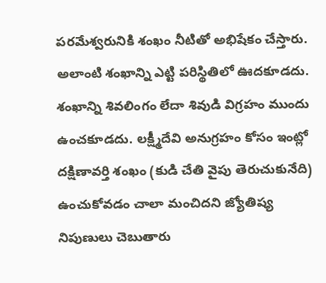పరమేశ్వరునికి శంఖం నీటితో అభిషేకం చేస్తారు. అలాంటి శంఖాన్ని ఎట్టి పరిస్థితిలో ఊదకూడదు. శంఖాన్ని శివలింగం లేదా శివుడి విగ్రహం ముందు ఉంచకూడదు. లక్ష్మీదేవి అనుగ్రహం కోసం ఇంట్లో దక్షిణావర్తి శంఖం (కుడి చేతి వైపు తెరుచుకునేది) ఉంచుకోవడం చాలా మంచిదని జ్యోతిష్య నిపుణులు చెబుతారు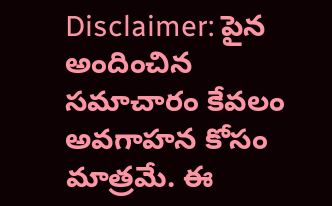Disclaimer: పైన అందించిన సమాచారం కేవలం అవగాహన కోసం మాత్రమే. ఈ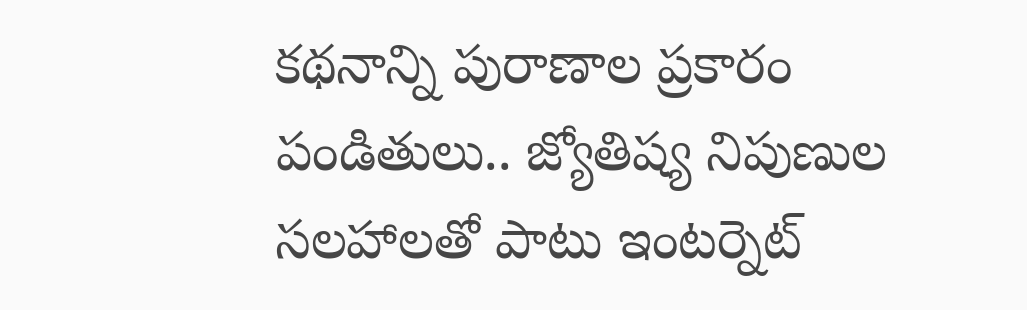కథనాన్ని పురాణాల ప్రకారం పండితులు.. జ్యోతిష్య నిపుణుల సలహాలతో పాటు ఇంటర్నెట్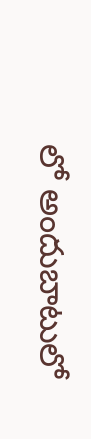లో అందుబాటులో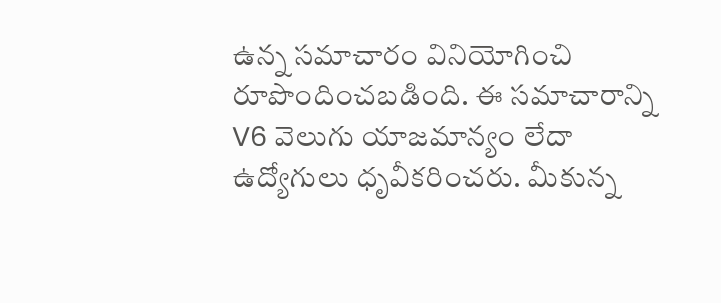ఉన్న సమాచారం వినియోగించి రూపొందించబడింది. ఈ సమాచారాన్ని V6 వెలుగు యాజమాన్యం లేదా ఉద్యోగులు ధృవీకరించరు. మీకున్న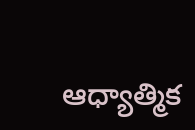ఆధ్యాత్మిక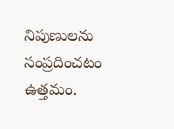నిపుణులను సంప్రదించటం ఉత్తమం.